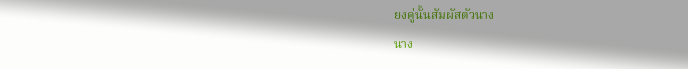ยงคู่นั้นสัมผัสตัวนาง
นาง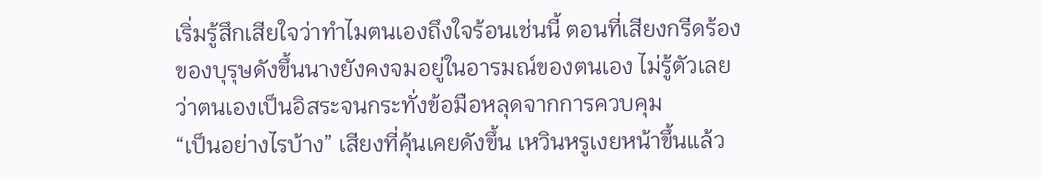เริ่มรู้สึกเสียใจว่าทำไมตนเองถึงใจร้อนเช่นนี้ ตอนที่เสียงกรีดร้องของบุรุษดังขึ้นนางยังคงจมอยู่ในอารมณ์ของตนเอง ไม่รู้ตัวเลยว่าตนเองเป็นอิสระจนกระทั่งข้อมือหลุดจากการควบคุม
“เป็นอย่างไรบ้าง” เสียงที่คุ้นเคยดังขึ้น เหวินหรูเงยหน้าขึ้นแล้ว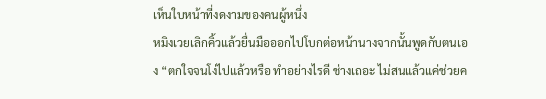เห็นใบหน้าที่งดงามของคนผู้หนึ่ง
หมิงเวยเลิกคิ้วแล้วยื่นมือออกไปโบกต่อหน้านางจากนั้นพูดกับตนเอง “ตกใจจนโง่ไปแล้วหรือ ทำอย่างไรดี ช่างเถอะ ไม่สนแล้วแค่ช่วยค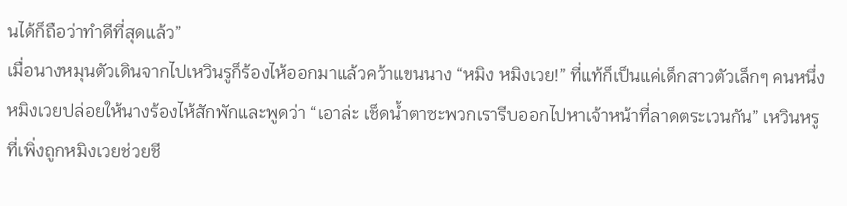นได้ก็ถือว่าทำดีที่สุดแล้ว”
เมื่อนางหมุนตัวเดินจากไปเหวินรูก็ร้องไห้ออกมาแล้วคว้าแขนนาง “หมิง หมิงเวย!” ที่แท้ก็เป็นแค่เด็กสาวตัวเล็กๆ คนหนึ่ง
หมิงเวยปล่อยให้นางร้องไห้สักพักและพูดว่า “เอาล่ะ เช็ดน้ำตาซะพวกเรารีบออกไปหาเจ้าหน้าที่ลาดตระเวนกัน” เหวินหรูที่เพิ่งถูกหมิงเวยช่วยชี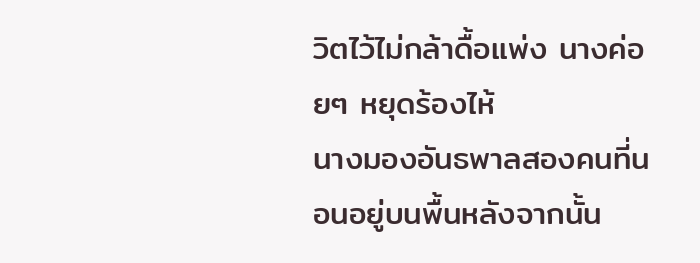วิตไว้ไม่กล้าดื้อแพ่ง นางค่อยๆ หยุดร้องไห้
นางมองอันธพาลสองคนที่นอนอยู่บนพื้นหลังจากนั้น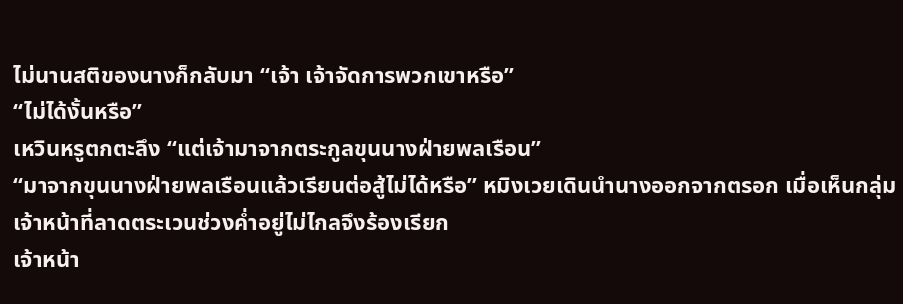ไม่นานสติของนางก็กลับมา “เจ้า เจ้าจัดการพวกเขาหรือ”
“ไม่ได้งั้นหรือ”
เหวินหรูตกตะลึง “แต่เจ้ามาจากตระกูลขุนนางฝ่ายพลเรือน”
“มาจากขุนนางฝ่ายพลเรือนแล้วเรียนต่อสู้ไม่ได้หรือ” หมิงเวยเดินนำนางออกจากตรอก เมื่อเห็นกลุ่มเจ้าหน้าที่ลาดตระเวนช่วงค่ำอยู่ไม่ไกลจึงร้องเรียก
เจ้าหน้า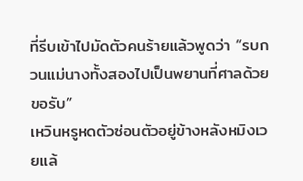ที่รีบเข้าไปมัดตัวคนร้ายแล้วพูดว่า “รบกวนแม่นางทั้งสองไปเป็นพยานที่ศาลด้วยขอรับ”
เหวินหรูหดตัวซ่อนตัวอยู่ข้างหลังหมิงเวยแล้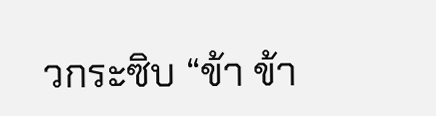วกระซิบ “ข้า ข้า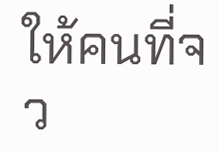ให้คนที่จว